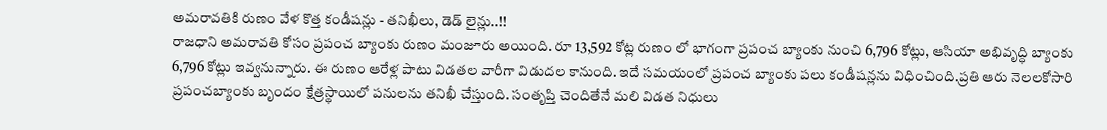అమరావతికి రుణం వేళ కొత్త కండీషన్లు - తనిఖీలు, డెడ్ లైన్లు..!!
రాజధాని అమరావతి కోసం ప్రపంచ బ్యాంకు రుణం మంజూరు అయింది. రూ 13,592 కోట్ల రుణం లో భాగంగా ప్రపంచ బ్యాంకు నుంచి 6,796 కోట్లు, ఆసియా అభివృద్ధి బ్యాంకు 6,796 కోట్లు ఇవ్వనున్నారు. ఈ రుణం ఆరేళ్ల పాటు విడతల వారీగా విడుదల కానుంది. ఇదే సమయంలో ప్రపంచ బ్యాంకు పలు కండీషన్లను విధించింది.ప్రతి ఆరు నెలలకోసారి ప్రపంచబ్యాంకు బృందం క్షేత్రస్థాయిలో పనులను తనిఖీ చేస్తుంది. సంతృప్తి చెందితేనే మలి విడత నిధులు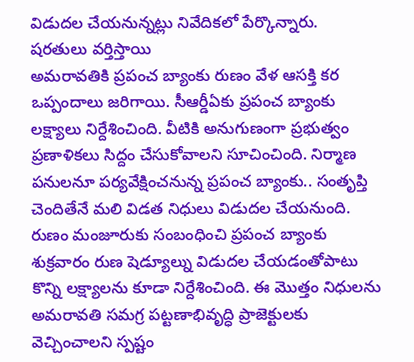విడుదల చేయనున్నట్లు నివేదికలో పేర్కొన్నారు.
షరతులు వర్తిస్తాయి
అమరావతికి ప్రపంచ బ్యాంకు రుణం వేళ ఆసక్తి కర ఒప్పందాలు జరిగాయి. సీఆర్డీఏకు ప్రపంచ బ్యాంకు లక్ష్యాలు నిర్దేశించింది. వీటికి అనుగుణంగా ప్రభుత్వం ప్రణాళికలు సిద్దం చేసుకోవాలని సూచించింది. నిర్మాణ పనులనూ పర్యవేక్షించనున్న ప్రపంచ బ్యాంకు.. సంతృప్తి చెందితేనే మలి విడత నిధులు విడుదల చేయనుంది. రుణం మంజూరుకు సంబంధించి ప్రపంచ బ్యాంకు శుక్రవారం రుణ షెడ్యూల్ను విడుదల చేయడంతోపాటు కొన్ని లక్ష్యాలను కూడా నిర్దేశించింది. ఈ మొత్తం నిధులను అమరావతి సమగ్ర పట్టణాభివృద్ధి ప్రాజెక్టులకు వెచ్చించాలని స్పష్టం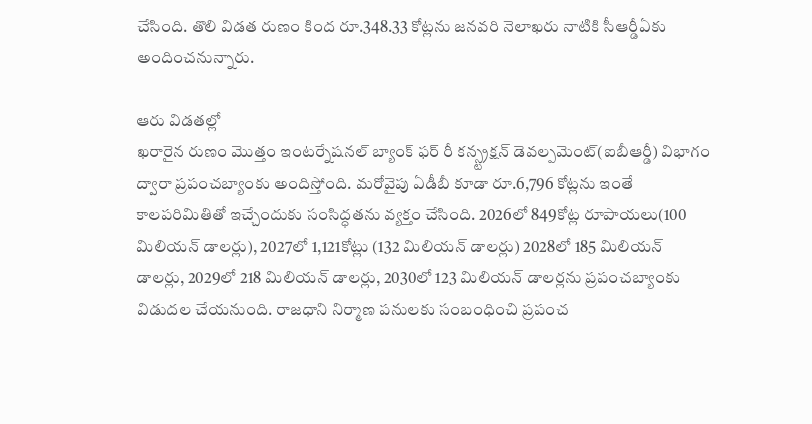చేసింది. తొలి విడత రుణం కింద రూ.348.33 కోట్లను జనవరి నెలాఖరు నాటికి సీఆర్డీఏకు అందించనున్నారు.

ఆరు విడతల్లో
ఖరారైన రుణం మొత్తం ఇంటర్నేషనల్ బ్యాంక్ ఫర్ రీ కన్స్ట్రక్షన్ డెవల్పమెంట్(ఐబీఆర్డీ) విభాగం ద్వారా ప్రపంచబ్యాంకు అందిస్తోంది. మరోవైపు ఏడీబీ కూడా రూ.6,796 కోట్లను ఇంతే కాలపరిమితితో ఇచ్చేందుకు సంసిద్ధతను వ్యక్తం చేసింది. 2026లో 849కోట్ల రూపాయలు(100 మిలియన్ డాలర్లు), 2027లో 1,121కోట్లు (132 మిలియన్ డాలర్లు) 2028లో 185 మిలియన్ డాలర్లు, 2029లో 218 మిలియన్ డాలర్లు, 2030లో 123 మిలియన్ డాలర్లను ప్రపంచబ్యాంకు విడుదల చేయనుంది. రాజధాని నిర్మాణ పనులకు సంబంధించి ప్రపంచ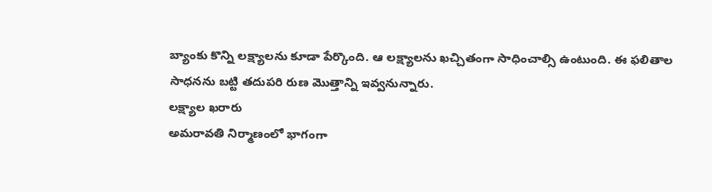బ్యాంకు కొన్ని లక్ష్యాలను కూడా పేర్కొంది. ఆ లక్ష్యాలను ఖచ్చితంగా సాధించాల్సి ఉంటుంది. ఈ ఫలితాల సాధనను బట్టి తదుపరి రుణ మొత్తాన్ని ఇవ్వనున్నారు.
లక్ష్యాల ఖరారు
అమరావతి నిర్మాణంలో భాగంగా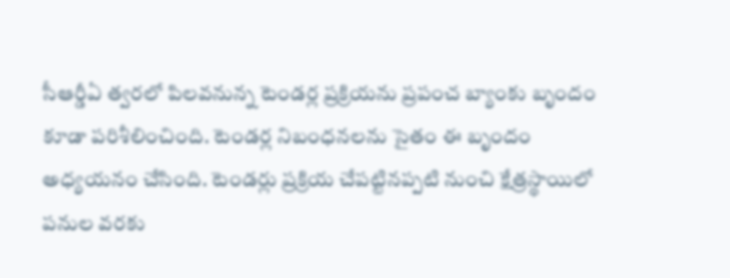సీఆర్డీఏ త్వరలో పిలవనున్న టెండర్ల ప్రక్రియను ప్రపంచ బ్యాంకు బృందం కూడా పరిశీలించింది. టెండర్ల నిబంధనలను సైతం ఈ బృందం అధ్యయనం చేసింది. టెండర్లు ప్రక్రియ చేపట్టినప్పటి నుంచి క్షేత్రస్థాయిలో పనుల వరకు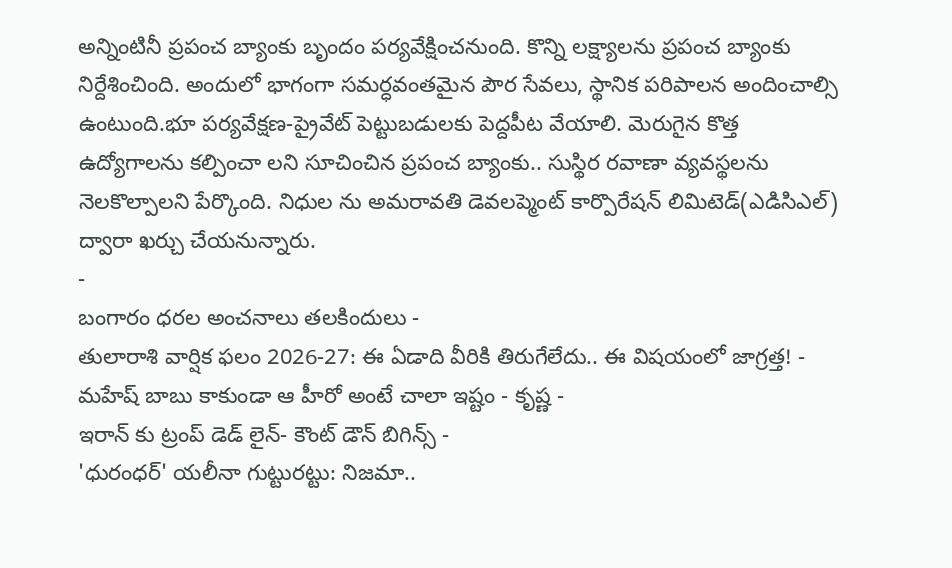అన్నింటినీ ప్రపంచ బ్యాంకు బృందం పర్యవేక్షించనుంది. కొన్ని లక్ష్యాలను ప్రపంచ బ్యాంకు నిర్దేశించింది. అందులో భాగంగా సమర్ధవంతమైన పౌర సేవలు, స్థానిక పరిపాలన అందించాల్సి ఉంటుంది.భూ పర్యవేక్షణ-ప్రైవేట్ పెట్టుబడులకు పెద్దపీట వేయాలి. మెరుగైన కొత్త ఉద్యోగాలను కల్పించా లని సూచించిన ప్రపంచ బ్యాంకు.. సుస్థిర రవాణా వ్యవస్థలను నెలకొల్పాలని పేర్కొంది. నిధుల ను అమరావతి డెవలప్మెంట్ కార్పొరేషన్ లిమిటెడ్(ఎడిసిఎల్) ద్వారా ఖర్చు చేయనున్నారు.
-
బంగారం ధరల అంచనాలు తలకిందులు -
తులారాశి వార్షిక ఫలం 2026-27: ఈ ఏడాది వీరికి తిరుగేలేదు.. ఈ విషయంలో జాగ్రత్త! -
మహేష్ బాబు కాకుండా ఆ హీరో అంటే చాలా ఇష్టం - కృష్ణ -
ఇరాన్ కు ట్రంప్ డెడ్ లైన్- కౌంట్ డౌన్ బిగిన్స్ -
'ధురంధర్' యలీనా గుట్టురట్టు: నిజమా..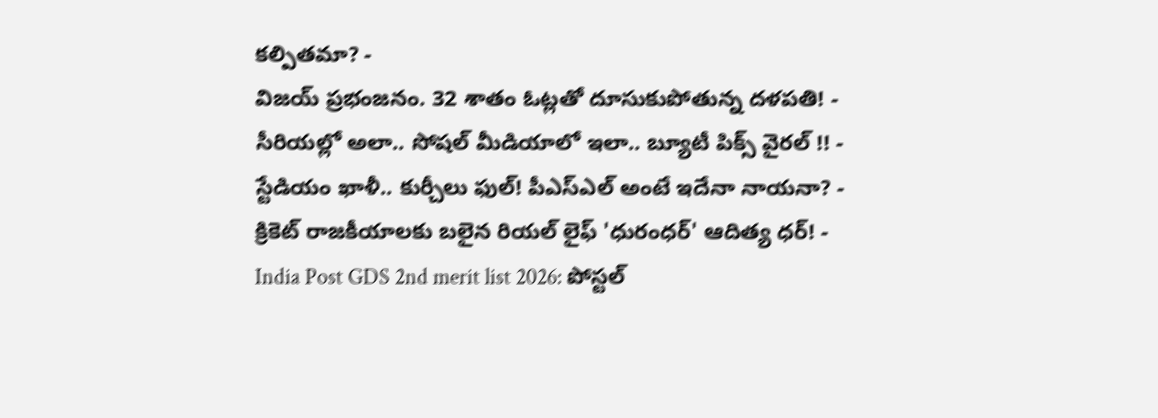కల్పితమా? -
విజయ్ ప్రభంజనం. 32 శాతం ఓట్లతో దూసుకుపోతున్న దళపతి! -
సీరియల్లో అలా.. సోషల్ మీడియాలో ఇలా.. బ్యూటీ పిక్స్ వైరల్ !! -
స్టేడియం ఖాళీ.. కుర్చీలు ఫుల్! పీఎస్ఎల్ అంటే ఇదేనా నాయనా? -
క్రికెట్ రాజకీయాలకు బలైన రియల్ లైఫ్ 'ధురంధర్' ఆదిత్య ధర్! -
India Post GDS 2nd merit list 2026: పోస్టల్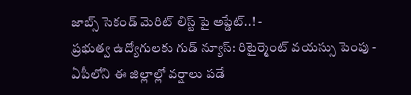జాబ్స్ సెకండ్ మెరిట్ లిస్ట్ పై అప్డేట్..! -
ప్రభుత్వ ఉద్యోగులకు గుడ్ న్యూస్: రిటైర్మెంట్ వయస్సు పెంపు -
ఏపీలోని ఈ జిల్లాల్లో వర్షాలు పడే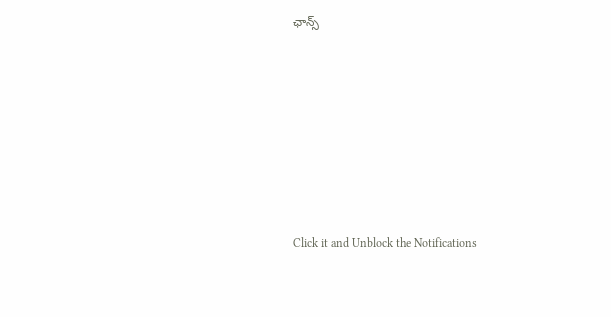ఛాన్స్












Click it and Unblock the Notifications